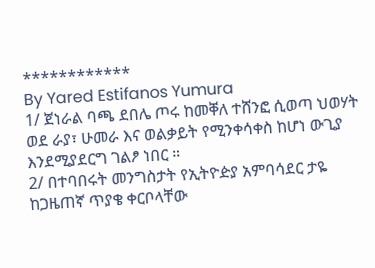************
By Yared Estifanos Yumura
1/ ጀነራል ባጫ ደበሌ ጦሩ ከመቐለ ተሸንፎ ሲወጣ ህወሃት ወደ ራያ፣ ሁመራ እና ወልቃይት የሚንቀሳቀስ ከሆነ ውጊያ እንደሚያደርግ ገልፆ ነበር ።
2/ በተባበሩት መንግስታት የኢትዮዽያ አምባሳደር ታዬ ከጋዜጠኛ ጥያቄ ቀርቦላቸው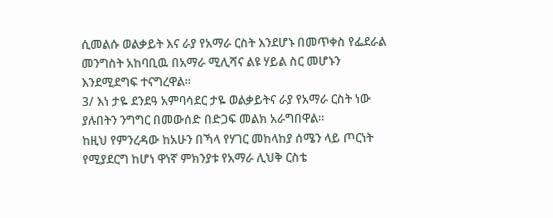ሲመልሱ ወልቃይት እና ራያ የአማራ ርስት እንደሆኑ በመጥቀስ የፌደራል መንግስት አከባቢዉ በአማራ ሚሊሻና ልዩ ሃይል ስር መሆኑን እንደሚደግፍ ተናግረዋል።
3/ እነ ታዬ ደንደዓ አምባሳደር ታዬ ወልቃይትና ራያ የአማራ ርስት ነው ያሉበትን ንግግር በመውሰድ በድጋፍ መልክ አራግበዋል።
ከዚህ የምንረዳው ከአሁን በኻላ የሃገር መከላከያ ሰሜን ላይ ጦርነት የሚያደርግ ከሆነ ዋነኛ ምክንያቱ የአማራ ሊህቅ ርስቴ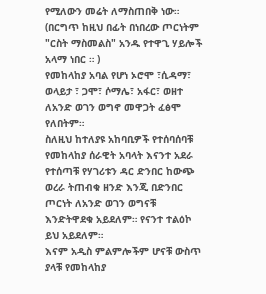የሚለውን መሬት ለማስጠበቅ ነው።
(በርግጥ ከዚህ በፊት በነበረው ጦርነትም "ርስት ማስመልስ" አንዱ የተዋጊ ሃይሎች አላማ ነበር ። )
የመከላከያ አባል የሆነ ኦሮሞ ፣ሲዳማ፣ ወላይታ ፣ ጋሞ፣ ሶማሌ፣ አፋር፣ ወዘተ ለአንድ ወገን ወግኖ መዋጋት ፈፅሞ የለበትም።
ስለዚህ ከተለያዩ አከባቢዎች የተሰባሰባቹ የመከላከያ ሰራዊት አባላት እናንተ አደራ የተሰጣቹ የሃገሪቱን ዳር ድንበር ከውጭ ወረራ ትጠብቁ ዘንድ እንጂ በድንበር ጦርነት ለአንድ ወገን ወግናቹ እንድትዋደቁ አይደለም። የናንተ ተልዕኮ ይህ አይደለም።
እናም አዲስ ምልምሎችም ሆናቹ ውስጥ ያላቹ የመከላከያ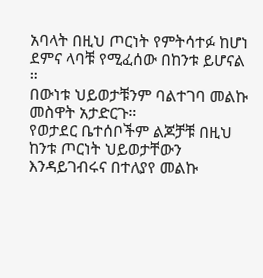አባላት በዚህ ጦርነት የምትሳተፉ ከሆነ ደምና ላባቹ የሚፈሰው በከንቱ ይሆናል ።
በውነቱ ህይወታቹንም ባልተገባ መልኩ መስዋት አታድርጉ።
የወታደር ቤተሰቦችም ልጆቻቹ በዚህ ከንቱ ጦርነት ህይወታቸውን እንዳይገብሩና በተለያየ መልኩ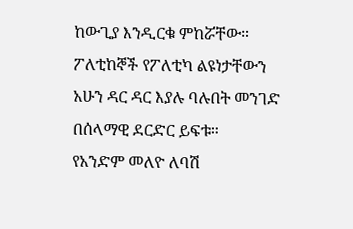ከውጊያ እንዲርቁ ምከሯቸው። ፖለቲከኞች የፖለቲካ ልዩነታቸውን አሁን ዳር ዳር እያሉ ባሉበት መንገድ በሰላማዊ ደርድር ይፍቱ።
የአንድም መለዮ ለባሽ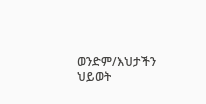ወንድም/እህታችን ህይወት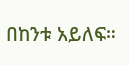በከንቱ አይለፍ።